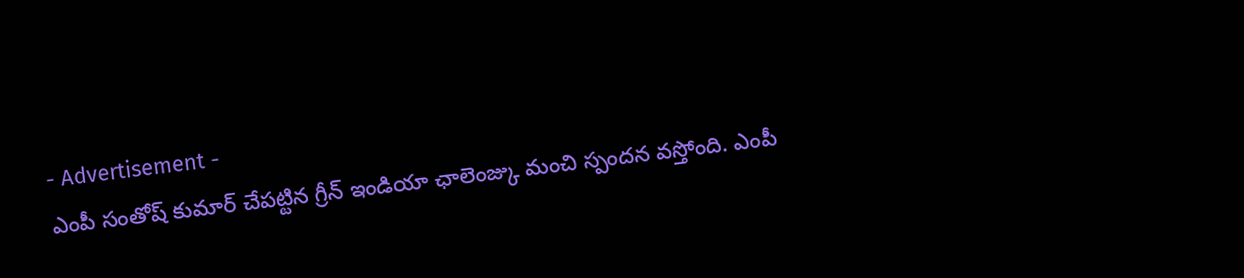- Advertisement -
ఎంపీ సంతోష్ కుమార్ చేపట్టిన గ్రీన్ ఇండియా ఛాలెంజ్కు మంచి స్పందన వస్తోంది. ఎంపీ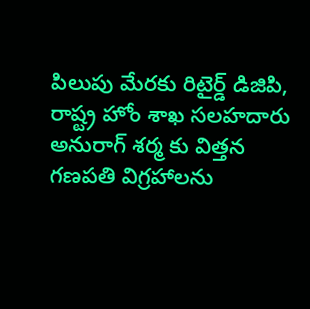పిలుపు మేరకు రిటైర్డ్ డిజిపి, రాష్ట్ర హోం శాఖ సలహదారు అనురాగ్ శర్మ కు విత్తన గణపతి విగ్రహాలను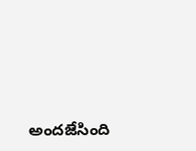అందజేసింది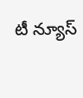టీ న్యూస్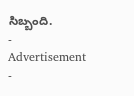సిబ్బంది.
- Advertisement -